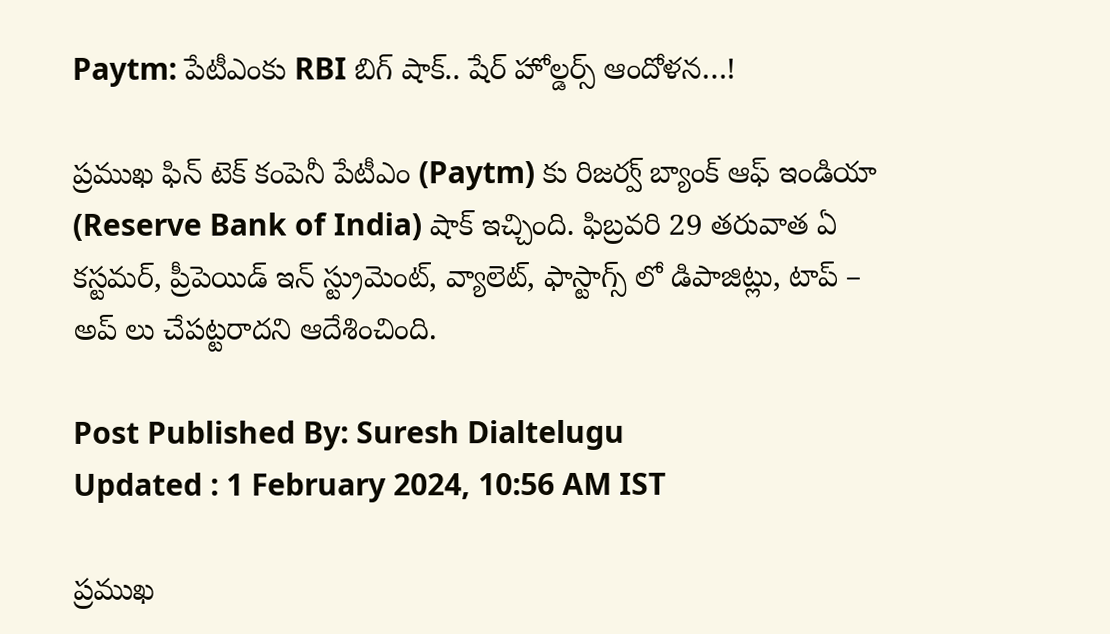Paytm: పేటీఎంకు RBI బిగ్‌ షాక్.. షేర్ హోల్డర్స్ ఆందోళన…!

ప్రముఖ ఫిన్ టెక్ కంపెనీ పేటీఎం (Paytm) కు రిజర్వ్ బ్యాంక్ ఆఫ్ ఇండియా (Reserve Bank of India) షాక్ ఇచ్చింది. ఫిబ్రవరి 29 తరువాత ఏ కస్టమర్, ప్రీపెయిడ్ ఇన్ స్ట్రుమెంట్, వ్యాలెట్, ఫాస్టాగ్స్ లో డిపాజిట్లు, టాప్ – అప్ లు చేపట్టరాదని ఆదేశించింది.

Post Published By: Suresh Dialtelugu
Updated : 1 February 2024, 10:56 AM IST

ప్రముఖ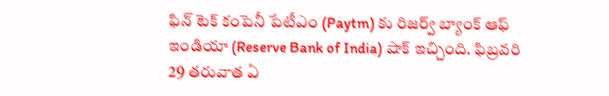ఫిన్ టెక్ కంపెనీ పేటీఎం (Paytm) కు రిజర్వ్ బ్యాంక్ ఆఫ్ ఇండియా (Reserve Bank of India) షాక్ ఇచ్చింది. ఫిబ్రవరి 29 తరువాత ఏ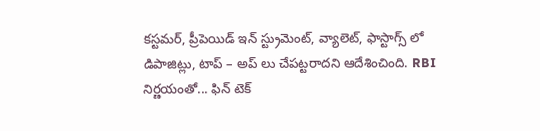కస్టమర్, ప్రీపెయిడ్ ఇన్ స్ట్రుమెంట్, వ్యాలెట్, ఫాస్టాగ్స్ లో డిపాజిట్లు, టాప్ – అప్ లు చేపట్టరాదని ఆదేశించింది. RBI నిర్ణయంతో... ఫిన్ టెక్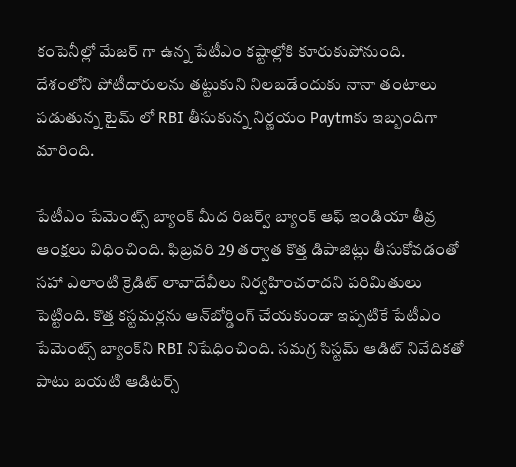కంపెనీల్లో మేజర్ గా ఉన్న పేటీఎం కష్టాల్లోకి కూరుకుపోనుంది. దేశంలోని పోటీదారులను తట్టుకుని నిలబడేందుకు నానా తంటాలు పడుతున్న టైమ్ లో RBI తీసుకున్న నిర్ణయం Paytmకు ఇబ్బందిగా మారింది.

పేటీఎం పేమెంట్స్ బ్యాంక్‌ మీద రిజర్వ్ బ్యాంక్ ఆఫ్ ఇండియా తీవ్ర ఆంక్షలు విధించింది. ఫిబ్రవరి 29 తర్వాత కొత్త డిపాజిట్లు తీసుకోవడంతో సహా ఎలాంటి క్రెడిట్ లావాదేవీలు నిర్వహించరాదని పరిమితులు పెట్టింది. కొత్త కస్టమర్లను ఆన్‌బోర్డింగ్ చేయకుండా ఇప్పటికే పేటీఎం పేమెంట్స్ బ్యాంక్‌ని RBI నిషేధించింది. సమగ్ర సిస్టమ్ ఆడిట్ నివేదికతో పాటు బయటి ఆడిటర్స్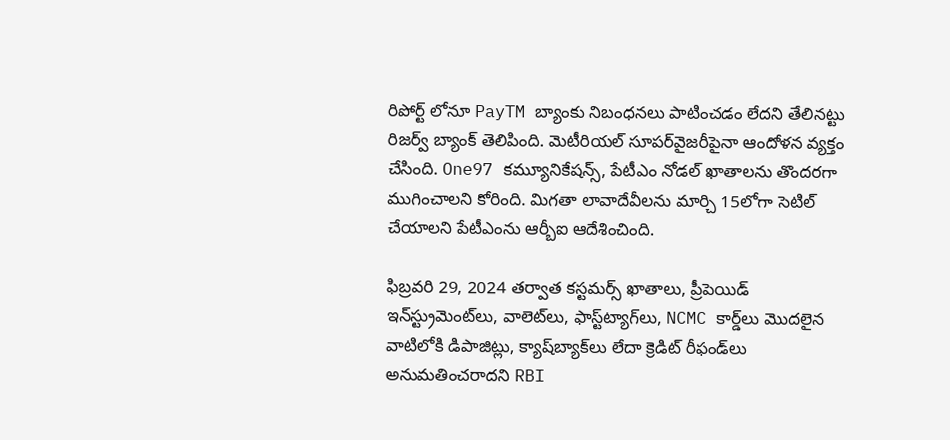రిపోర్ట్‌ లోనూ PayTM బ్యాంకు నిబంధనలు పాటించడం లేదని తేలినట్టు రిజర్వ్ బ్యాంక్ తెలిపింది. మెటీరియల్ సూపర్‌వైజరీపైనా ఆందోళన వ్యక్తం చేసింది. One97 కమ్యూనికేషన్స్, పేటీఎం నోడల్ ఖాతాలను తొందరగా ముగించాలని కోరింది. మిగతా లావాదేవీలను మార్చి 15లోగా సెటిల్ చేయాలని పేటీఎంను ఆర్బీఐ ఆదేశించింది.

ఫిబ్రవరి 29, 2024 తర్వాత కస్టమర్స్ ఖాతాలు, ప్రీపెయిడ్ ఇన్‌స్ట్రుమెంట్‌లు, వాలెట్‌లు, ఫాస్ట్‌ట్యాగ్‌లు, NCMC కార్డ్‌లు మొదలైన వాటిలోకి డిపాజిట్లు, క్యాష్‌బ్యాక్‌లు లేదా క్రెడిట్ రీఫండ్‌లు అనుమతించరాదని RBI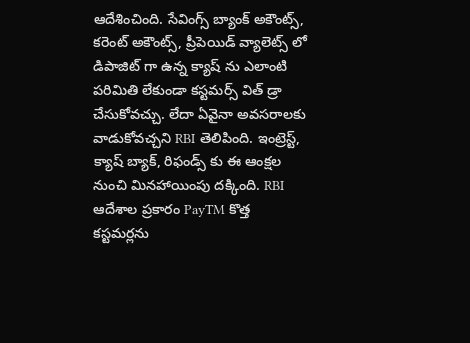ఆదేశించింది. సేవింగ్స్ బ్యాంక్ అకౌంట్స్, కరెంట్ అకౌంట్స్, ప్రీపెయిడ్ వ్యాలెట్స్ లో డిపాజిట్ గా ఉన్న క్యాష్ ను ఎలాంటి పరిమితి లేకుండా కస్టమర్స్ విత్ డ్రా చేసుకోవచ్చు. లేదా ఏవైనా అవసరాలకు వాడుకోవచ్చని RBI తెలిపింది. ఇంట్రెస్ట్, క్యాష్ బ్యాక్, రిఫండ్స్ కు ఈ ఆంక్షల నుంచి మినహాయింపు దక్కింది. RBI ఆదేశాల ప్రకారం PayTM కొత్త కస్టమర్లను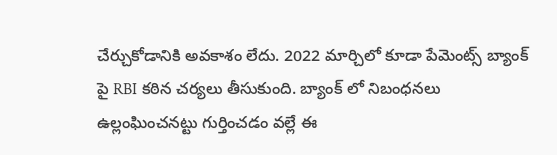చేర్చుకోడానికి అవకాశం లేదు. 2022 మార్చిలో కూడా పేమెంట్స్ బ్యాంక్ పై RBI కఠిన చర్యలు తీసుకుంది. బ్యాంక్ లో నిబంధనలు ఉల్లంఘించనట్టు గుర్తించడం వల్లే ఈ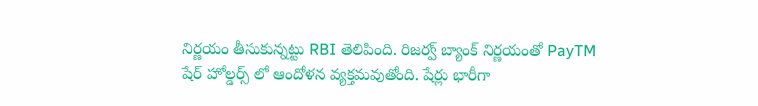నిర్ణయం తీసుకున్నట్టు RBI తెలిపింది. రిజర్వ్ బ్యాంక్ నిర్ణయంతో PayTM షేర్ హోల్డర్స్ లో ఆందోళన వ్యక్తమవుతోంది. షేర్లు భారీగా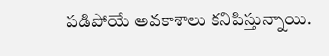పడిపోయే అవకాశాలు కనిపిస్తున్నాయి.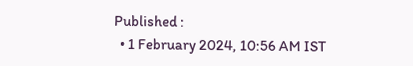Published :
  • 1 February 2024, 10:56 AM IST